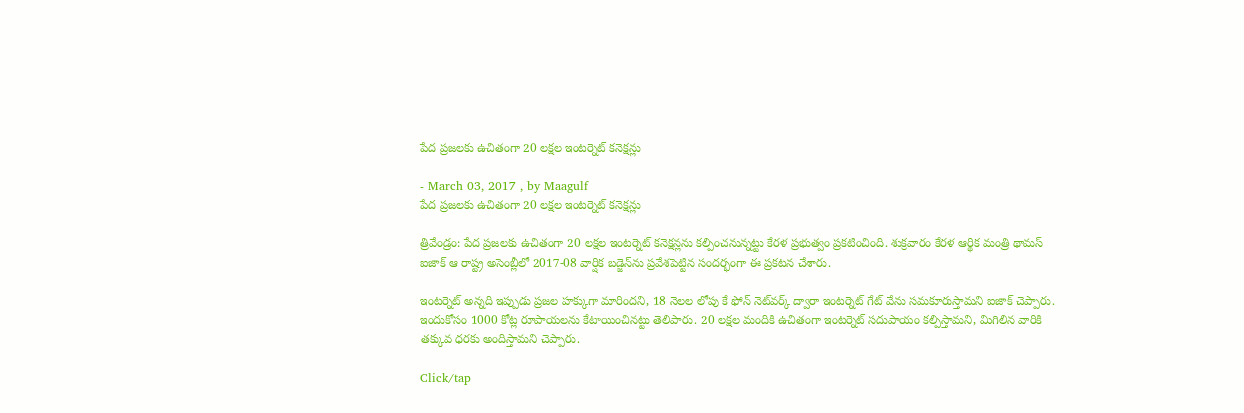పేద ప్రజలకు ఉచితంగా 20 లక్షల ఇంటర్నెట్ కనెక్షన్లు

- March 03, 2017 , by Maagulf
పేద ప్రజలకు ఉచితంగా 20 లక్షల ఇంటర్నెట్ కనెక్షన్లు

త్రివేండ్రం: పేద ప్రజలకు ఉచితంగా 20 లక్షల ఇంటర్నెట్ కనెక్షన్లను కల్పించనున్నట్టు కేరళ ప్రభుత్వం ప్రకటించింది. శుక్రవారం కేరళ ఆర్థిక మంత్రి థామస్ ఐజాక్ ఆ రాష్ట్ర అసెంబ్లీలో 2017-08 వార్షిక బడ్జెన్‌ను ప్రవేశపెట్టిన సందర్భంగా ఈ ప్రకటన చేశారు.

ఇంటర్నెట్ అన్నది ఇప్పుడు ప్రజల హక్కుగా మారిందని, 18 నెలల లోపు కే ఫోన్ నెట్‌వర్క్ ద్వారా ఇంటర్నెట్ గేట్ వేను సమకూరుస్తామని ఐజాక్ చెప్పారు. ఇందుకోసం 1000 కోట్ల రూపాయలను కేటాయించినట్టు తెలిపారు. 20 లక్షల మందికి ఉచితంగా ఇంటర్నెట్ సదుపాయం కల్పిస్తామని, మిగిలిన వారికి తక్కువ ధరకు అందిస్తామని చెప్పారు.

Click/tap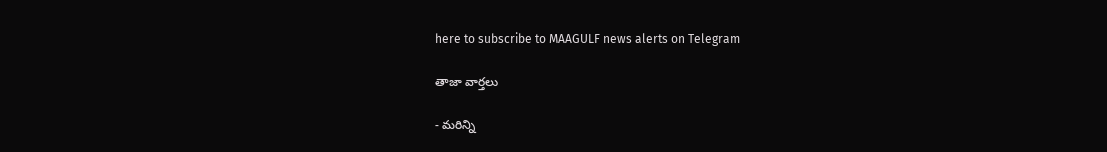here to subscribe to MAAGULF news alerts on Telegram

తాజా వార్తలు

- మరిన్ని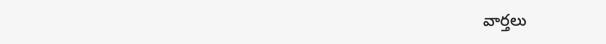వార్తలు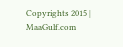Copyrights 2015 | MaaGulf.com